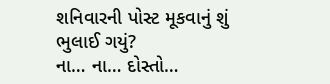શનિવારની પોસ્ટ મૂકવાનું શું ભુલાઈ ગયું?
ના… ના… દોસ્તો…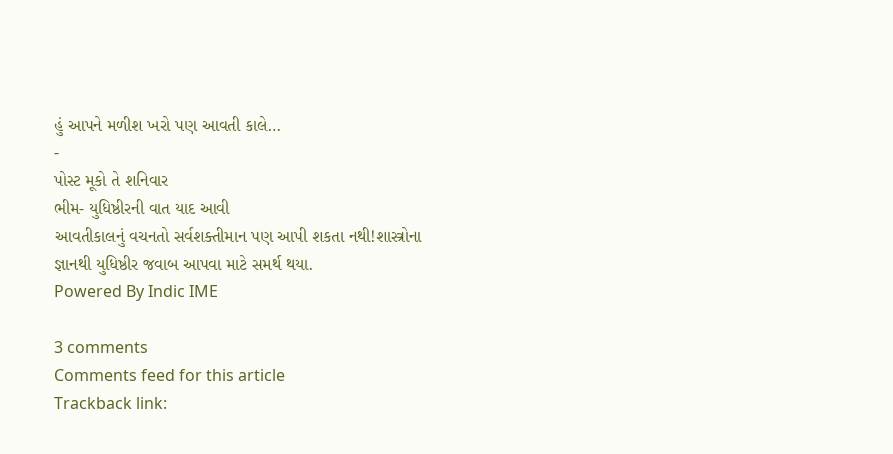હું આપને મળીશ ખરો પણ આવતી કાલે…
-
પોસ્ટ મૂકો તે શનિવાર
ભીમ- યુધિષ્ઠીરની વાત યાદ આવી
આવતીકાલનું વચનતો સર્વશક્તીમાન પણ આપી શકતા નથી!શાસ્ત્રોના જ્ઞાનથી યુધિષ્ઠીર જવાબ આપવા માટે સમર્થ થયા.
Powered By Indic IME

3 comments
Comments feed for this article
Trackback link: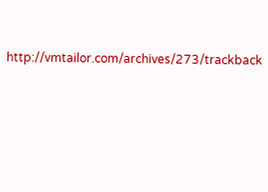http://vmtailor.com/archives/273/trackback